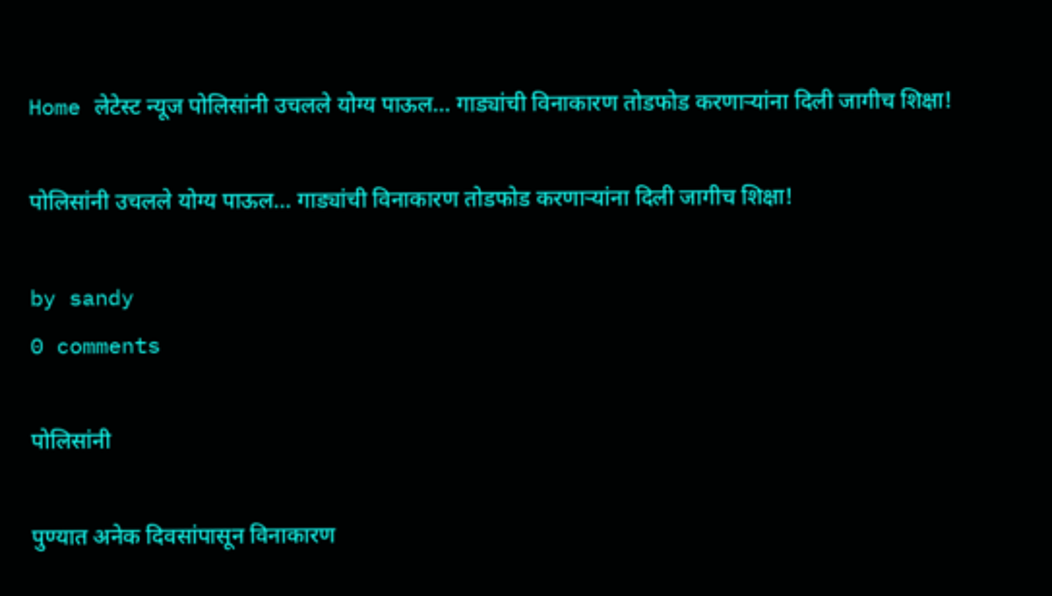Home लेटेस्ट न्यूज पोलिसांनी उचलले योग्य पाऊल… गाड्यांची विनाकारण तोडफोड करणाऱ्यांना दिली जागीच शिक्षा!

पोलिसांनी उचलले योग्य पाऊल… गाड्यांची विनाकारण तोडफोड करणाऱ्यांना दिली जागीच शिक्षा!

by sandy
0 comments

पोलिसांनी

पुण्यात अनेक दिवसांपासून विनाकारण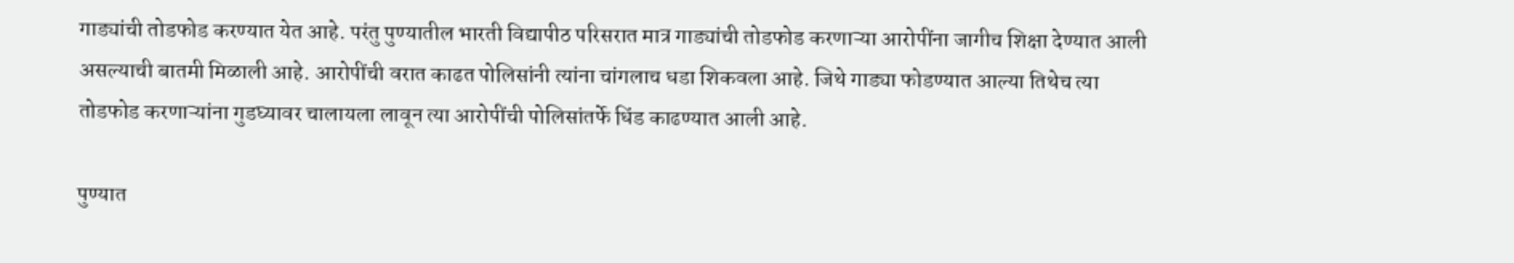गाड्यांची तोडफोड करण्यात येत आहे. परंतु पुण्यातील भारती विद्यापीठ परिसरात मात्र गाड्यांची तोडफोड करणाऱ्या आरोपींना जागीच शिक्षा देण्यात आली असल्याची बातमी मिळाली आहे. आरोपींची वरात काढत पोलिसांनी त्यांना चांगलाच धडा शिकवला आहे. जिथे गाड्या फोडण्यात आल्या तिथेच त्या तोडफोड करणाऱ्यांना गुडघ्यावर चालायला लावून त्या आरोपींची पोलिसांतर्फे धिंड काढण्यात आली आहे.

पुण्यात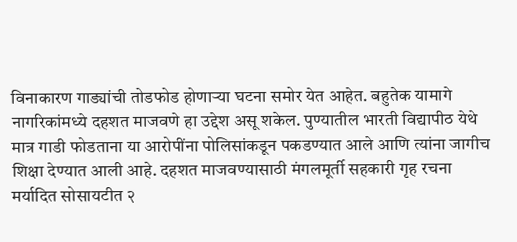विनाकारण गाड्यांची तोडफोड होणाऱ्या घटना समोर येत आहेत. बहुतेक यामागे नागरिकांमध्ये दहशत माजवणे हा उद्देश असू शकेल. पुण्यातील भारती विद्यापीठ येथे मात्र गाडी फोडताना या आरोपींना पोलिसांकडून पकडण्यात आले आणि त्यांना जागीच शिक्षा देण्यात आली आहे. दहशत माजवण्यासाठी मंगलमूर्ती सहकारी गृह रचना मर्यादित सोसायटीत २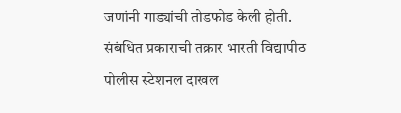जणांनी गाड्यांची तोडफोड केली होती. संबंधित प्रकाराची तक्रार भारती विद्यापीठ पोलीस स्टेशनल दाखल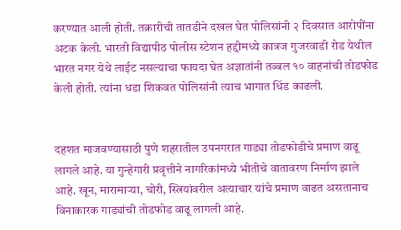करण्यात आली होती. तक्रारीची तातडीने दखल घेत पोलिसांनी २ दिवसात आरोपींना अटक केली. भारती विद्यापीठ पोलीस स्टेशन हद्दीमध्ये कात्रज गुजरवाडी रोड येथील भारत नगर येथे लाईट नसल्याचा फायदा घेत अज्ञातांनी तब्बल १० वाहनांची तोडफोड केली होती. त्यांना धडा शिकवत पोलिसांनी त्याच भागात धिंड काढली.


दहशत माजवण्यासाठी पुणे शहरातील उपनगरात गाड्या तोडफोडीचे प्रमाण वाढू लागले आहे. या गुन्हेगारी प्रवृत्तीने नागरिकांमध्ये भीतीचे वातावरण निर्माण झाले आहे. खून, मारामाऱ्या, चोरी, स्त्रियांवरील अत्याचार यांचे प्रमाण वाढत असतानाच विनाकारक गाड्यांची तोडफोड वाढू लागली आहे.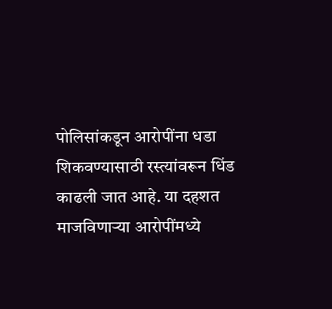पोलिसांकडून आरोपींना धडा शिकवण्यासाठी रस्त्यांवरून धिंड काढली जात आहे. या दहशत माजविणाऱ्या आरोपींमध्ये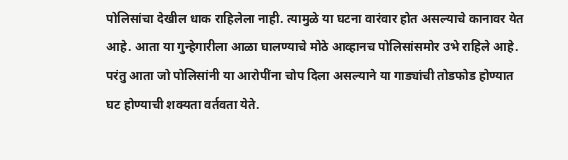पोलिसांचा देखील धाक राहिलेला नाही. त्यामुळे या घटना वारंवार होत असल्याचे कानावर येत आहे. आता या गुन्हेगारीला आळा घालण्याचे मोठे आव्हानच पोलिसांसमोर उभे राहिले आहे. परंतु आता जो पोलिसांनी या आरोपींना चोप दिला असल्याने या गाड्यांची तोडफोड होण्यात घट होण्याची शक्यता वर्तवता येते.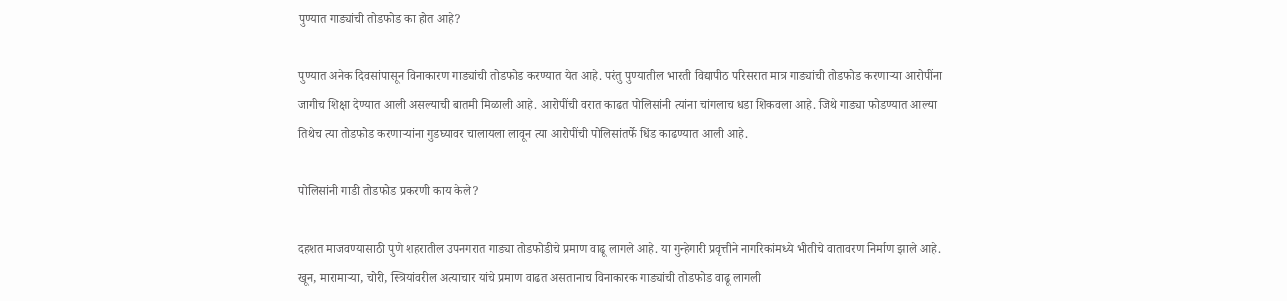पुण्यात गाड्यांची तोडफोड का होत आहे?

पुण्यात अनेक दिवसांपासून विनाकारण गाड्यांची तोडफोड करण्यात येत आहे. परंतु पुण्यातील भारती विद्यापीठ परिसरात मात्र गाड्यांची तोडफोड करणाऱ्या आरोपींना जागीच शिक्षा देण्यात आली असल्याची बातमी मिळाली आहे. आरोपींची वरात काढत पोलिसांनी त्यांना चांगलाच धडा शिकवला आहे. जिथे गाड्या फोडण्यात आल्या तिथेच त्या तोडफोड करणाऱ्यांना गुडघ्यावर चालायला लावून त्या आरोपींची पोलिसांतर्फे धिंड काढण्यात आली आहे.

पोलिसांनी गाडी तोडफोड प्रकरणी काय केले?

दहशत माजवण्यासाठी पुणे शहरातील उपनगरात गाड्या तोडफोडीचे प्रमाण वाढू लागले आहे. या गुन्हेगारी प्रवृत्तीने नागरिकांमध्ये भीतीचे वातावरण निर्माण झाले आहे. खून, मारामाऱ्या, चोरी, स्त्रियांवरील अत्याचार यांचे प्रमाण वाढत असतानाच विनाकारक गाड्यांची तोडफोड वाढू लागली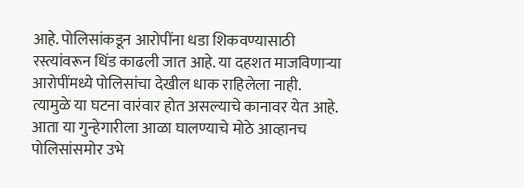आहे. पोलिसांकडून आरोपींना धडा शिकवण्यासाठी रस्त्यांवरून धिंड काढली जात आहे. या दहशत माजविणाऱ्या आरोपींमध्ये पोलिसांचा देखील धाक राहिलेला नाही. त्यामुळे या घटना वारंवार होत असल्याचे कानावर येत आहे. आता या गुन्हेगारीला आळा घालण्याचे मोठे आव्हानच पोलिसांसमोर उभे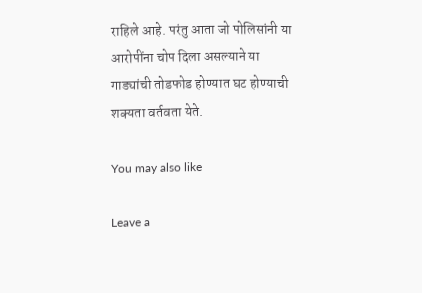राहिले आहे. परंतु आता जो पोलिसांनी या आरोपींना चोप दिला असल्याने या गाड्यांची तोडफोड होण्यात घट होण्याची शक्यता वर्तवता येते.

You may also like

Leave a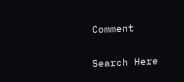Comment

Search Here